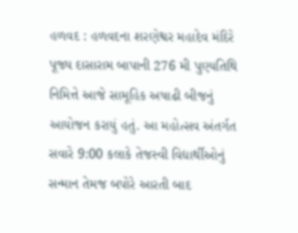હળવદ : હળવદના શરણેશ્વર મહાદેવ મંદિરે પૂજ્ય દાસારામ બાપાની 276 મી પુણ્યતિથિ નિમિત્તે આજે સામૂહિક અષાઢી બીજનું આયોજન કરાયું હતું. આ મહોત્સવ અંતર્ગત સવારે 9:00 કલાકે તેજસ્વી વિદ્યાર્થીઓનું સન્માન તેમજ બપોરે આરતી બાદ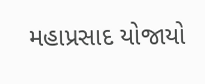મહાપ્રસાદ યોજાયો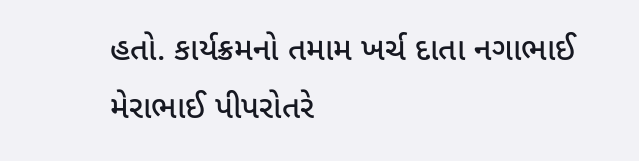હતો. કાર્યક્રમનો તમામ ખર્ચ દાતા નગાભાઈ મેરાભાઈ પીપરોતરે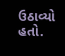ઉઠાવ્યો હતો.